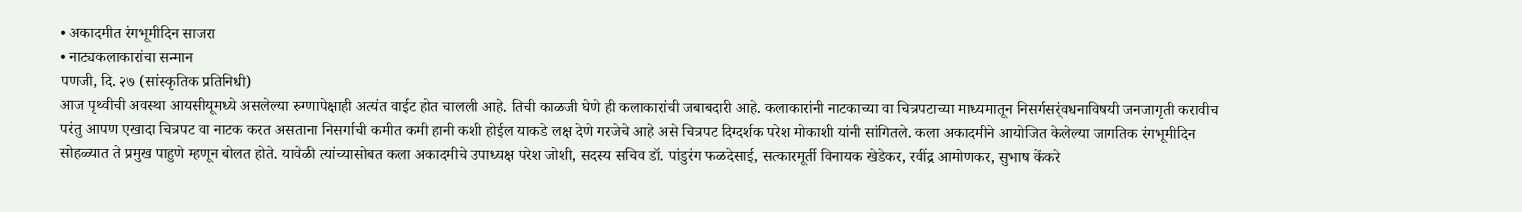• अकादमीत रंगभूमीदिन साजरा
• नाट्यकलाकारांचा सन्मान
पणजी, दि. २७ (सांस्कृतिक प्रतिनिधी)
आज पृथ्वीची अवस्था आयसीयूमध्ये असलेल्या रुग्णापेक्षाही अत्यंत वाईट होत चालली आहे. तिची काळजी घेणे ही कलाकारांची जबाबदारी आहे. कलाकारांनी नाटकाच्या वा चित्रपटाच्या माध्यमातून निसर्गसर्ंवधनाविषयी जनजागृती करावीच परंतु आपण एखादा चित्रपट वा नाटक करत असताना निसर्गाची कमीत कमी हानी कशी होईल याकडे लक्ष देणे गरजेचे आहे असे चित्रपट दिग्दर्शक परेश मोकाशी यांनी सांगितले. कला अकादमीने आयोजित केलेल्या जागतिक रंगभूमीदिन सोहळ्यात ते प्रमुख पाहुणे म्हणून बोलत होते. यावेळी त्यांच्यासोबत कला अकादमीचे उपाध्यक्ष परेश जोशी, सदस्य सचिव डॉ. पांडुरंग फळदेसाई, सत्कारमूर्ती विनायक खेडेकर, रवींद्र आमोणकर, सुभाष केंकरे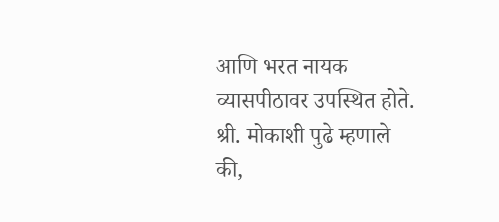आणि भरत नायक व्यासपीठावर उपस्थित होते.
श्री. मोकाशी पुढे म्हणाले की,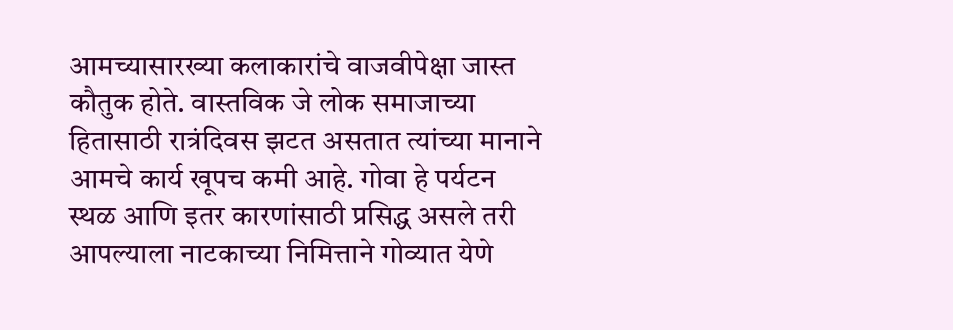आमच्यासारख्या कलाकारांचे वाजवीपेक्षा जास्त कौतुक होते. वास्तविक जे लोक समाजाच्या हितासाठी रात्रंदिवस झटत असतात त्यांच्या मानाने आमचे कार्य खूपच कमी आहे. गोवा हे पर्यटन स्थळ आणि इतर कारणांसाठी प्रसिद्ध असले तरी आपल्याला नाटकाच्या निमित्ताने गोव्यात येणे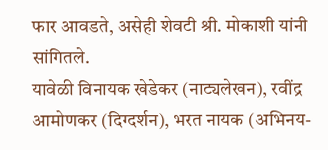फार आवडते, असेही शेवटी श्री. मोकाशी यांनी सांगितले.
यावेळी विनायक खेडेकर (नाट्यलेखन), रवींद्र आमोणकर (दिग्दर्शन), भरत नायक (अभिनय-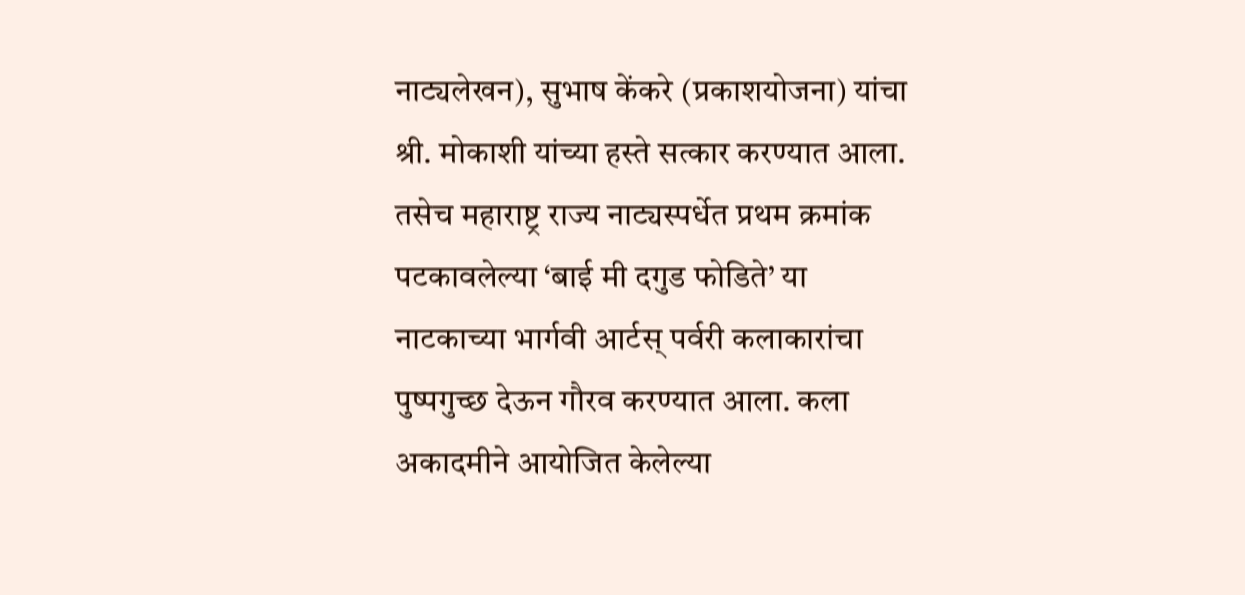नाट्यलेखन), सुभाष केंकरे (प्रकाशयोजना) यांचा श्री. मोकाशी यांच्या हस्ते सत्कार करण्यात आला. तसेच महाराष्ट्र राज्य नाट्यस्पर्धेत प्रथम क्रमांक पटकावलेल्या ‘बाई मी दगुड फोडिते’ या नाटकाच्या भार्गवी आर्टस् पर्वरी कलाकारांचा पुष्पगुच्छ देऊन गौरव करण्यात आला. कला अकादमीने आयोजित केलेल्या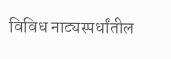विविध नाट्यस्पर्धांतील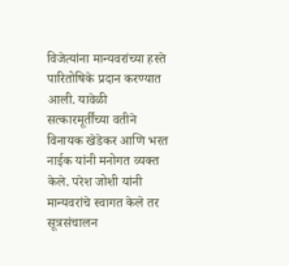विजेत्यांना मान्यवरांच्या हस्ते पारितोषिके प्रदान करण्यात आली. यावेळी सत्कारमूर्तींच्या वतीने विनायक खेडेकर आणि भरत नाईक यांनी मनोगत व्यक्त केले. परेश जोशी यांनी मान्यवरांचे स्वागत केले तर सूत्रसंचालन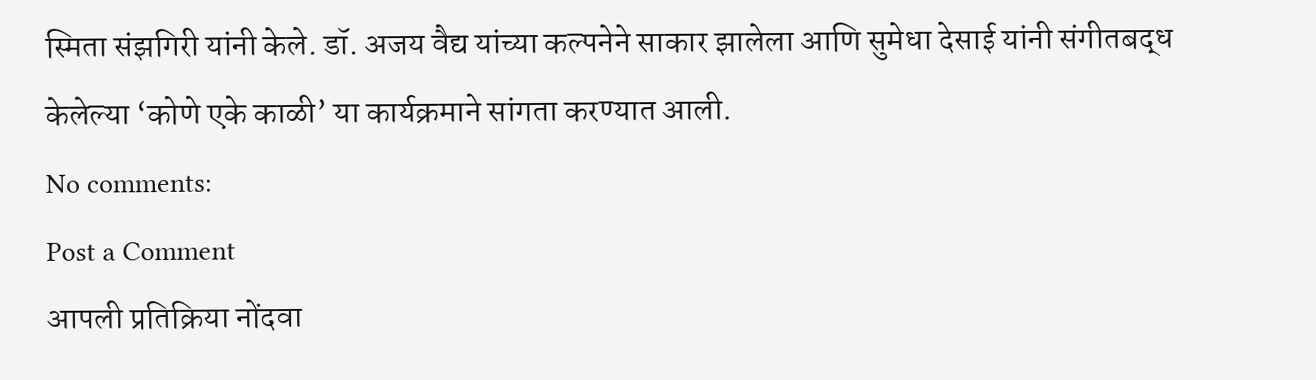स्मिता संझगिरी यांनी केले. डॉ. अजय वैद्य यांच्या कल्पनेने साकार झालेला आणि सुमेधा देसाई यांनी संगीतबद्ध केलेल्या ‘कोणे एके काळी’ या कार्यक्रमाने सांगता करण्यात आली.
No comments:
Post a Comment
आपली प्रतिक्रिया नोंदवा